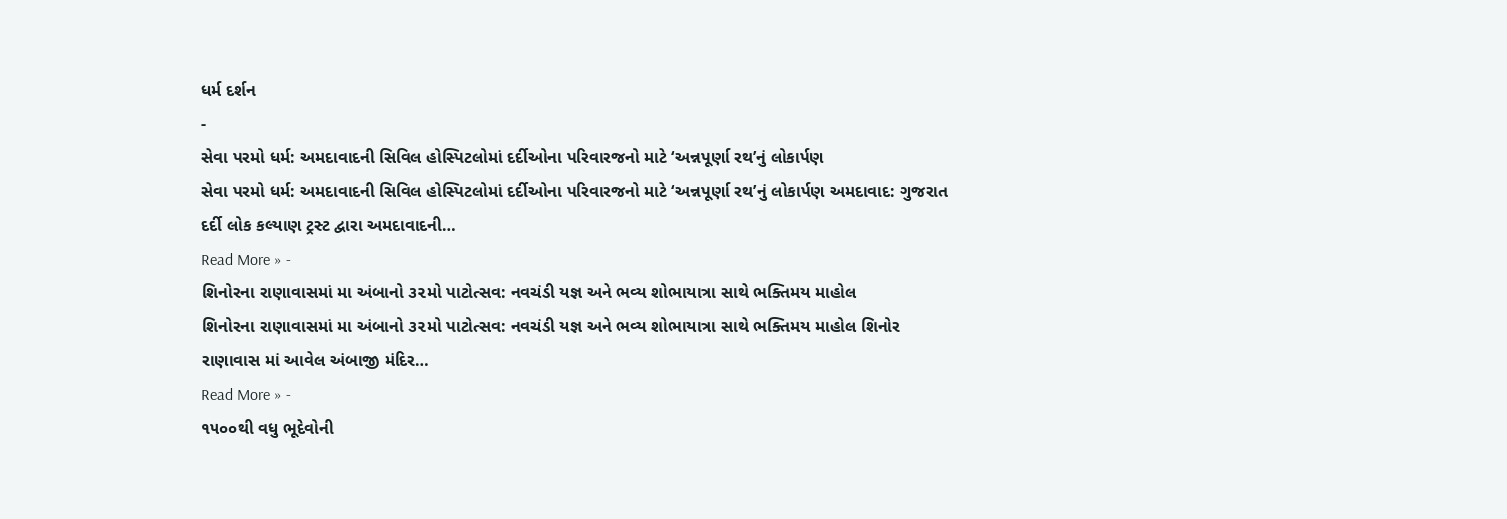ધર્મ દર્શન
-
સેવા પરમો ધર્મ: અમદાવાદની સિવિલ હોસ્પિટલોમાં દર્દીઓના પરિવારજનો માટે ‘અન્નપૂર્ણા રથ’નું લોકાર્પણ
સેવા પરમો ધર્મ: અમદાવાદની સિવિલ હોસ્પિટલોમાં દર્દીઓના પરિવારજનો માટે ‘અન્નપૂર્ણા રથ’નું લોકાર્પણ અમદાવાદ: ગુજરાત દર્દી લોક કલ્યાણ ટ્રસ્ટ દ્વારા અમદાવાદની…
Read More » -
શિનોરના રાણાવાસમાં મા અંબાનો ૩૨મો પાટોત્સવ: નવચંડી યજ્ઞ અને ભવ્ય શોભાયાત્રા સાથે ભક્તિમય માહોલ
શિનોરના રાણાવાસમાં મા અંબાનો ૩૨મો પાટોત્સવ: નવચંડી યજ્ઞ અને ભવ્ય શોભાયાત્રા સાથે ભક્તિમય માહોલ શિનોર રાણાવાસ માં આવેલ અંબાજી મંદિર…
Read More » -
૧૫૦૦થી વધુ ભૂદેવોની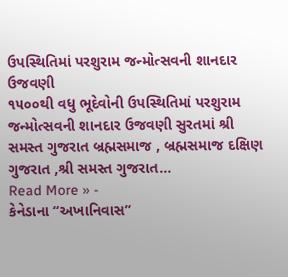ઉપસ્થિતિમાં પરશુરામ જન્મોત્સવની શાનદાર ઉજવણી
૧૫૦૦થી વધુ ભૂદેવોની ઉપસ્થિતિમાં પરશુરામ જન્મોત્સવની શાનદાર ઉજવણી સુરતમાં શ્રી સમસ્ત ગુજરાત બ્રહ્મસમાજ , બ્રહ્મસમાજ દક્ષિણ ગુજરાત ,શ્રી સમસ્ત ગુજરાત…
Read More » -
કેનેડાના “અખાનિવાસ”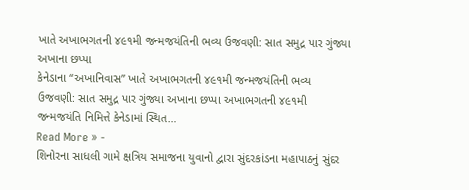ખાતે અખાભગતની ૪૯૧મી જન્મજયંતિની ભવ્ય ઉજવણી: સાત સમુદ્ર પાર ગુંજ્યા અખાના છપ્પા
કેનેડાના “અખાનિવાસ” ખાતે અખાભગતની ૪૯૧મી જન્મજયંતિની ભવ્ય ઉજવણી: સાત સમુદ્ર પાર ગુંજ્યા અખાના છપ્પા અખાભગતની ૪૯૧મી જન્મજયંતિ નિમિત્તે કેનેડામાં સ્થિત…
Read More » -
શિનોરના સાધલી ગામે ક્ષત્રિય સમાજના યુવાનો દ્વારા સુંદરકાંડના મહાપાઠનું સુંદર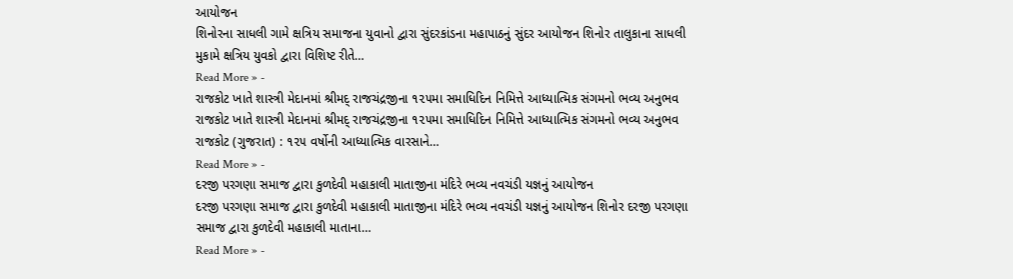આયોજન
શિનોરના સાધલી ગામે ક્ષત્રિય સમાજના યુવાનો દ્વારા સુંદરકાંડના મહાપાઠનું સુંદર આયોજન શિનોર તાલુકાના સાધલી મુકામે ક્ષત્રિય યુવકો દ્વારા વિશિષ્ટ રીતે…
Read More » -
રાજકોટ ખાતે શાસ્ત્રી મેદાનમાં શ્રીમદ્ રાજચંદ્રજીના ૧૨૫મા સમાધિદિન નિમિત્તે આધ્યાત્મિક સંગમનો ભવ્ય અનુભવ
રાજકોટ ખાતે શાસ્ત્રી મેદાનમાં શ્રીમદ્ રાજચંદ્રજીના ૧૨૫મા સમાધિદિન નિમિત્તે આધ્યાત્મિક સંગમનો ભવ્ય અનુભવ રાજકોટ (ગુજરાત) : ૧૨૫ વર્ષોની આધ્યાત્મિક વારસાને…
Read More » -
દરજી પરગણા સમાજ દ્વારા કુળદેવી મહાકાલી માતાજીના મંદિરે ભવ્ય નવચંડી યજ્ઞનું આયોજન
દરજી પરગણા સમાજ દ્વારા કુળદેવી મહાકાલી માતાજીના મંદિરે ભવ્ય નવચંડી યજ્ઞનું આયોજન શિનોર દરજી પરગણા સમાજ દ્વારા કુળદેવી મહાકાલી માતાના…
Read More » -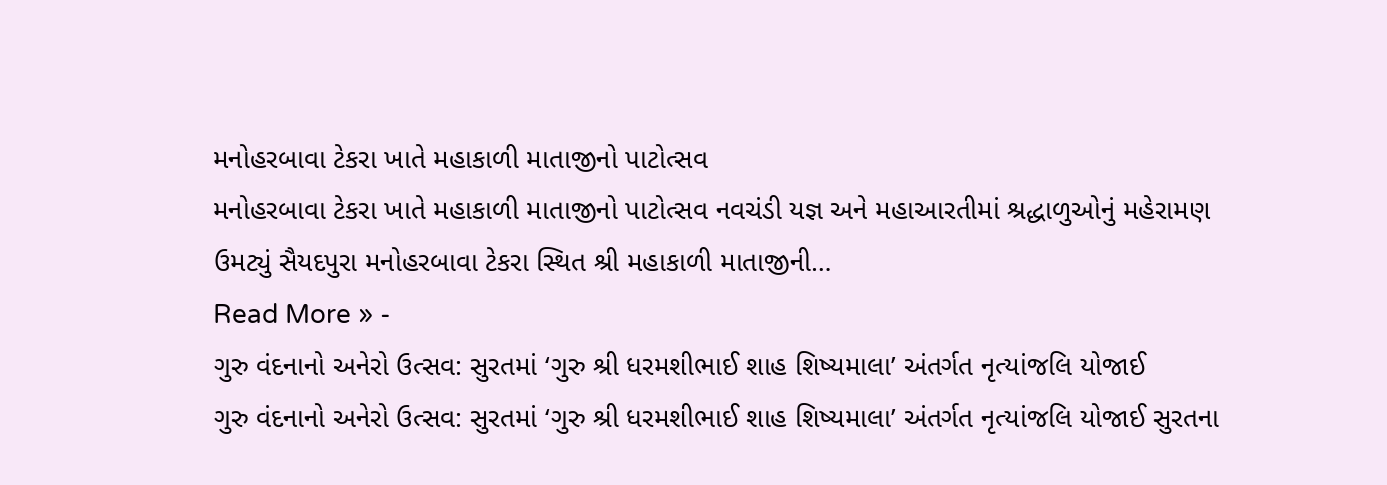મનોહરબાવા ટેકરા ખાતે મહાકાળી માતાજીનો પાટોત્સવ
મનોહરબાવા ટેકરા ખાતે મહાકાળી માતાજીનો પાટોત્સવ નવચંડી યજ્ઞ અને મહાઆરતીમાં શ્રદ્ધાળુઓનું મહેરામણ ઉમટ્યું સૈયદપુરા મનોહરબાવા ટેકરા સ્થિત શ્રી મહાકાળી માતાજીની…
Read More » -
ગુરુ વંદનાનો અનેરો ઉત્સવ: સુરતમાં ‘ગુરુ શ્રી ધરમશીભાઈ શાહ શિષ્યમાલા’ અંતર્ગત નૃત્યાંજલિ યોજાઈ
ગુરુ વંદનાનો અનેરો ઉત્સવ: સુરતમાં ‘ગુરુ શ્રી ધરમશીભાઈ શાહ શિષ્યમાલા’ અંતર્ગત નૃત્યાંજલિ યોજાઈ સુરતના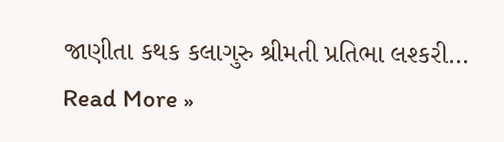જાણીતા કથક કલાગુરુ શ્રીમતી પ્રતિભા લશ્કરી…
Read More »